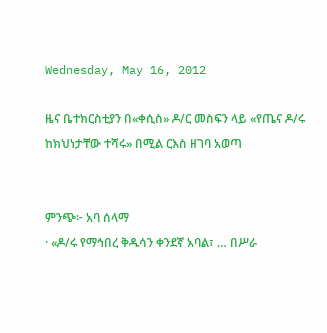Wednesday, May 16, 2012

ዜና ቤተክርስቲያን በ«ቀሲስ» ዶ/ር መስፍን ላይ «የጤና ዶ/ሩ ከክህነታቸው ተሻሩ» በሚል ርእስ ዘገባ አወጣ


ምንጭ፦ አባ ሰላማ
· «ዶ/ሩ የማኅበረ ቅዱሳን ቀንደኛ አባል፣ … በሥራ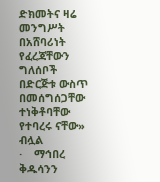ድክመትና ዛሬ መንግሥት በአሸባሪነት የፈረጃቸውን ግለሰቦች በድርጅቱ ውስጥ በመሰግሰጋቸው ተነቅቶባቸው የተባረሩ ናቸው» ብሏል
·    ማኅበረ ቅዱሳንን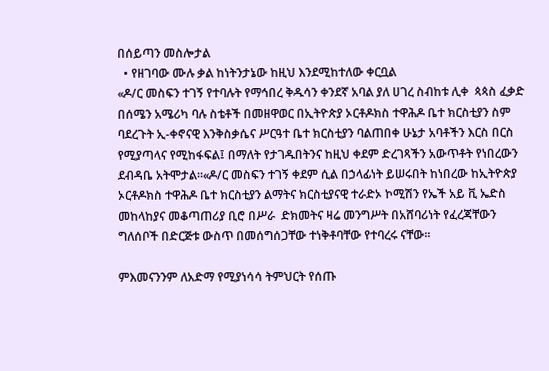በሰይጣን መስሎታል
  • የዘገባው ሙሉ ቃል ከነትንታኔው ከዚህ እንደሚከተለው ቀርቧል
«ዶ/ር መስፍን ተገኝ የተባሉት የማኅበረ ቅዱሳን ቀንደኛ አባል ያለ ሀገረ ስብከቱ ሊቀ  ጳጳስ ፈቃድ በሰሜን አሜሪካ ባሉ ስቴቶች በመዘዋወር በኢትዮጵያ ኦርቶዶክስ ተዋሕዶ ቤተ ክርስቲያን ስም ባደረጉት ኢ-ቀኖናዊ እንቅስቃሴና ሥርዓተ ቤተ ክርስቲያን ባልጠበቀ ሁኔታ አባቶችን እርስ በርስ የሚያጣላና የሚከፋፍል፤ በማለት የታገዱበትንና ከዚህ ቀደም ድረገጻችን አውጥቶት የነበረውን ደብዳቤ አትሞታል።«ዶ/ር መስፍን ተገኝ ቀደም ሲል በኃላፊነት ይሠሩበት ከነበረው ከኢትዮጵያ ኦርቶዶክስ ተዋሕዶ ቤተ ክርስቲያን ልማትና ክርስቲያናዊ ተራድኦ ኮሚሽን የኤች አይ ቪ ኤድስ መከላከያና መቆጣጠሪያ ቢሮ በሥራ  ድክመትና ዛሬ መንግሥት በአሸባሪነት የፈረጃቸውን ግለሰቦች በድርጅቱ ውስጥ በመሰግሰጋቸው ተነቅቶባቸው የተባረሩ ናቸው፡፡

ምእመናንንም ለአድማ የሚያነሳሳ ትምህርት የሰጡ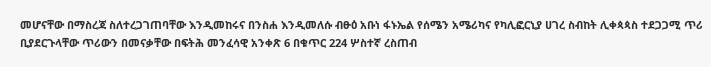መሆናቸው በማስረጃ ስለተረጋገጠባቸው እንዲመከሩና በንስሐ እንዲመለሱ ብፁዕ አቡነ ፋኑኤል የሰሜን አሜሪካና የካሊፎርኒያ ሀገረ ስብከት ሊቀጳጳስ ተደጋጋሚ ጥሪ ቢያደርጉላቸው ጥሪውን በመናቃቸው በፍትሕ መንፈሳዊ አንቀጽ 6 በቁጥር 224 ሦስተኛ ረስጠብ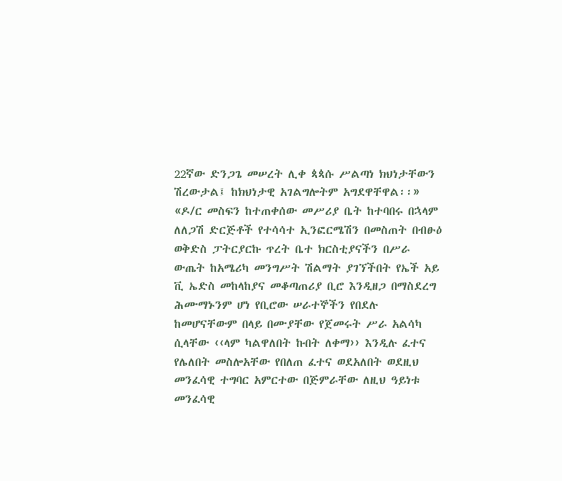22ኛው ድንጋጌ መሠረት ሊቀ ጳጳሱ ሥልጣነ ክህነታቸውን ሽረውታል፤ ከክህነታዊ አገልግሎትም አግደዋቸዋል፡፡»
«ዶ/ር መስፍን ከተጠቀሰው መሥሪያ ቤት ከተባበሩ በኋላም ለለጋሽ ድርጅቶች የተሳሳተ ኢንፎርሜሽን በመስጠት በብፁዕ ወቅድስ ፓትርያርኩ ጥረት ቤተ ክርስቲያናችን በሥራ ውጤት ከአሜሪካ መንግሥት ሽልማት ያገኘችበት የኤች አይ ቪ ኤድስ መከላከያና መቆጣጠሪያ ቢሮ እንዲዘጋ በማስደረግ ሕሙማኑንም ሆነ የቢሮው ሠራተኞችን የበደሉ ከመሆናቸውም በላይ በሙያቸው የጀመሩት ሥራ አልሳካ ሲላቸው ‹‹ላም ካልዋለበት ኩበት ለቀማ›› እንዲሉ ፈተና የሌለበት መስሎአቸው የበለጠ ፈተና ወደአለበት ወደዚህ መንፈሳዊ ተግባር አምርተው በጅምራቸው ለዚህ ዓይነቱ መንፈሳዊ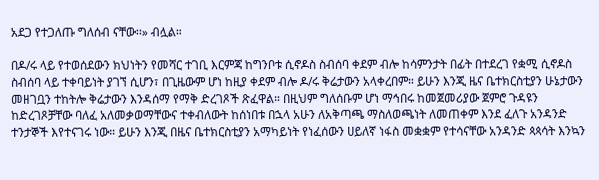አደጋ የተጋለጡ ግለሰብ ናቸው፡፡» ብሏል።

በዶ/ሩ ላይ የተወሰደውን ክህነትን የመሻር ተገቢ እርምጃ ከግንቦቱ ሲኖዶስ ስብሰባ ቀደም ብሎ ከሳምንታት በፊት በተደረገ የቋሚ ሲኖዶስ ስብሰባ ላይ ተቀባይነት ያገኘ ሲሆን፣ በጊዜውም ሆነ ከዚያ ቀደም ብሎ ዶ/ሩ ቅሬታውን አላቀረበም። ይሁን እንጂ ዜና ቤተክርስቲያን ሁኔታውን መዘገቧን ተከትሎ ቅሬታውን እንዳሰማ የማቅ ድረገጾች ጽፈዋል። በዚህም ግለሰቡም ሆነ ማኅበሩ ከመጀመሪያው ጀምሮ ጉዳዩን ከድረገጾቻቸው ባለፈ አለመቃወማቸውና ተቀብለውት ከሰነበቱ በኋላ አሁን ለአቅጣጫ ማስለወጫነት ለመጠቀም እንደ ፈለጉ አንዳንድ ተንታኞች እየተናገሩ ነው። ይሁን እንጂ በዜና ቤተክርስቲያን አማካይነት የነፈሰውን ሀይለኛ ነፋስ መቋቋም የተሳናቸው አንዳንድ ጳጳሳት እንኳን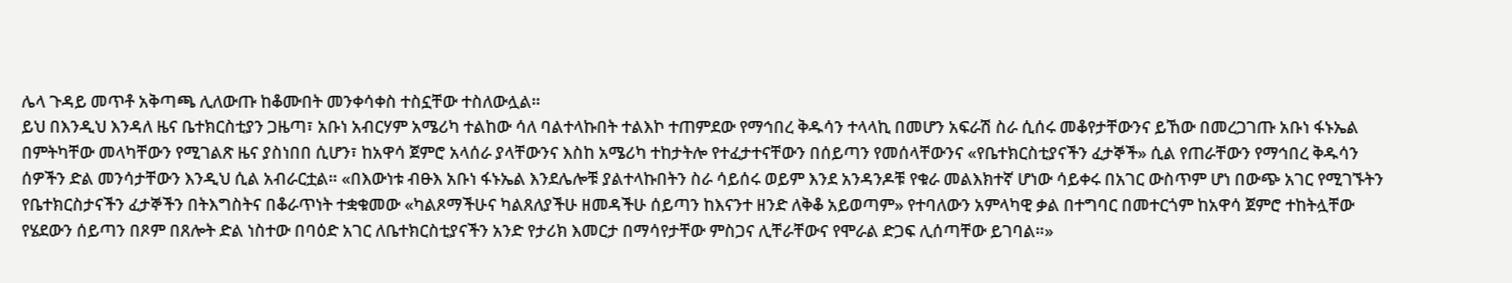ሌላ ጉዳይ መጥቶ አቅጣጫ ሊለውጡ ከቆሙበት መንቀሳቀስ ተስኗቸው ተስለውሏል።
ይህ በእንዲህ እንዳለ ዜና ቤተክርስቲያን ጋዜጣ፣ አቡነ አብርሃም አሜሪካ ተልከው ሳለ ባልተላኩበት ተልእኮ ተጠምደው የማኅበረ ቅዱሳን ተላላኪ በመሆን አፍራሽ ስራ ሲሰሩ መቆየታቸውንና ይኸው በመረጋገጡ አቡነ ፋኑኤል በምትካቸው መላካቸውን የሚገልጽ ዜና ያስነበበ ሲሆን፣ ከአዋሳ ጀምሮ አላሰራ ያላቸውንና እስከ አሜሪካ ተከታትሎ የተፈታተናቸውን በሰይጣን የመሰላቸውንና «የቤተክርስቲያናችን ፈታኞች» ሲል የጠራቸውን የማኅበረ ቅዱሳን ሰዎችን ድል መንሳታቸውን እንዲህ ሲል አብራርቷል። «በእውነቱ ብፁእ አቡነ ፋኑኤል እንደሌሎቹ ያልተላኩበትን ስራ ሳይሰሩ ወይም እንደ አንዳንዶቹ የቁራ መልእክተኛ ሆነው ሳይቀሩ በአገር ውስጥም ሆነ በውጭ አገር የሚገኙትን የቤተክርስታናችን ፈታኞችን በትእግስትና በቆራጥነት ተቋቁመው «ካልጾማችሁና ካልጸለያችሁ ዘመዳችሁ ሰይጣን ከእናንተ ዘንድ ለቅቆ አይወጣም» የተባለውን አምላካዊ ቃል በተግባር በመተርጎም ከአዋሳ ጀምሮ ተከትሏቸው የሄደውን ሰይጣን በጾም በጸሎት ድል ነስተው በባዕድ አገር ለቤተክርስቲያናችን አንድ የታሪክ እመርታ በማሳየታቸው ምስጋና ሊቸራቸውና የሞራል ድጋፍ ሊሰጣቸው ይገባል።»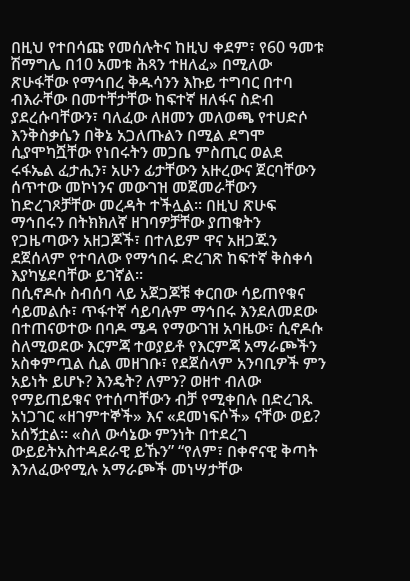በዚህ የተበሳጩ የመሰሉትና ከዚህ ቀደም፣ የ60 ዓመቱ ሽማግሌ በ10 አመቱ ሕጻን ተዘለፈ» በሚለው ጽሁፋቸው የማኅበረ ቅዱሳንን እኩይ ተግባር በተባ ብእራቸው በመተቸታቸው ከፍተኛ ዘለፋና ስድብ ያደረሱባቸውን፣ ባለፈው ለዘመን መለወጫ የተሀድሶ እንቅስቃሴን በቅኔ አጋለጡልን በሚል ደግሞ ሲያሞካሿቸው የነበሩትን መጋቤ ምስጢር ወልደ ሩፋኤል ፈታሒን፣ አሁን ፊታቸውን አዙረውና ጀርባቸውን ሰጥተው መኮነንና መውገዝ መጀመራቸውን ከድረገጾቻቸው መረዳት ተችሏል። በዚህ ጽሁፍ ማኅበሩን በትክክለኛ ዘገባዎቻቸው ያጠቁትን የጋዜጣውን አዘጋጆች፣ በተለይም ዋና አዘጋጁን ደጀሰላም የተባለው የማኅበሩ ድረገጽ ከፍተኛ ቅስቀሳ እያካሄደባቸው ይገኛል።
በሲኖዶሱ ስብሰባ ላይ አጀጋጆቹ ቀርበው ሳይጠየቁና ሳይመልሱ፣ ጥፋተኛ ሳይባሉም ማኅበሩ እንደለመደው በተጠናወተው በባዶ ሜዳ የማውገዝ አባዜው፣ ሲኖዶሱ ስለሚወደው እርምጃ ተወያይቶ የእርምጃ አማራጮችን አስቀምጧል ሲል መዘገቡ፣ የደጀሰላም አንባቢዎች ምን አይነት ይሆኑ? እንዴት? ለምን? ወዘተ ብለው የማይጠይቁና የተሰጣቸውን ብቻ የሚቀበሉ በድረገጹ አነጋገር «ዘገምተኞች» እና «ደመነፍሶች» ናቸው ወይ? አሰኝቷል። «ስለ ውሳኔው ምንነት በተደረገ ውይይትአስተዳደራዊ ይኹን” “የለም፣ በቀኖናዊ ቅጣት እንለፈውየሚሉ አማራጮች መነሣታቸው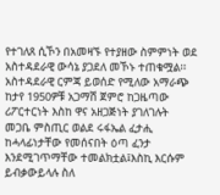የተገለጸ ሲኾን በአመዛኙ የተያዘው ስምምነት ወደ አስተዳደራዊ ውሳኔ ያጋደለ መኾኑ ተጠቁሟል፡፡ አስተዳደራዊ ርምጃ ይወሰድ የሚለው አማራጭ ከታየ 1950ዎቹ አጋማሽ ጀምሮ ከጋዜጣው ሪፖርተርነት እስከ ዋና አዘጋጅነት ያገለገሉት መጋቤ ምስጢር ወልደ ሩፋኤል ፈታሒ ከሓላፊነታቸው የመሰናበት ዕጣ ፈንታ እንደሚገጥማቸው ተመልክቷል፤እስኪ እርሱም ይብቃውይላሉ ስለ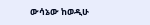ውሳኔው ከወዲሁ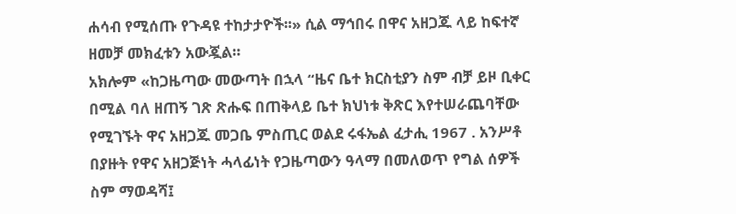ሐሳብ የሚሰጡ የጉዳዩ ተከታታዮች፡፡» ሲል ማኅበሩ በዋና አዘጋጁ ላይ ከፍተኛ ዘመቻ መክፈቱን አውጇል።
አክሎም «ከጋዜጣው መውጣት በኋላ “ዜና ቤተ ክርስቲያን ስም ብቻ ይዞ ቢቀር በሚል ባለ ዘጠኝ ገጽ ጽሑፍ በጠቅላይ ቤተ ክህነቱ ቅጽር እየተሠራጨባቸው የሚገኙት ዋና አዘጋጁ መጋቤ ምስጢር ወልደ ሩፋኤል ፈታሒ 1967 . አንሥቶ በያዙት የዋና አዘጋጅነት ሓላፊነት የጋዜጣውን ዓላማ በመለወጥ የግል ሰዎች ስም ማወዳሻ፤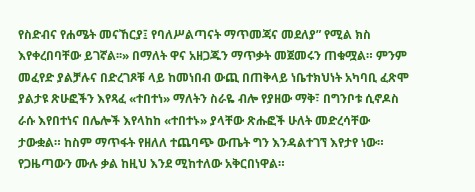የስድብና የሐሜት መናኸርያ፤ የባለሥልጣናት ማጥመጃና መደለያ” የሚል ክስ እየቀረበባቸው ይገኛል፡፡» በማለት ዋና አዘጋጁን ማጥቃት መጀመሩን ጠቁሟል። ምንም መፈየድ ያልቻሉና በድረገጾቹ ላይ ከመነበብ ውጪ በጠቅላይ ነቤተክህነት አካባቢ ፈጽሞ ያልታዩ ጽሁፎችን እየጻፈ «ተበተነ» ማለትን ስራዬ ብሎ የያዘው ማቅ፣ በግንቦቱ ሲኖዶስ ራሱ እየበተነና በሌሎች እየላከከ «ተበተኑ» ያላቸው ጽሑፎች ሁለት መድረሳቸው ታውቋል። ከስም ማጥፋት የዘለለ ተጨባጭ ውጤት ግን እንዳልተገኘ እየታየ ነው።
የጋዜጣውን ሙሉ ቃል ከዚህ እንደ ሚከተለው አቅርበነዋል።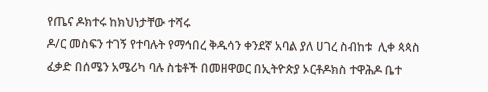የጤና ዶክተሩ ከክህነታቸው ተሻሩ
ዶ/ር መስፍን ተገኝ የተባሉት የማኅበረ ቅዱሳን ቀንደኛ አባል ያለ ሀገረ ስብከቱ  ሊቀ ጳጳስ ፈቃድ በሰሜን አሜሪካ ባሉ ስቴቶች በመዘዋወር በኢትዮጵያ ኦርቶዶክስ ተዋሕዶ ቤተ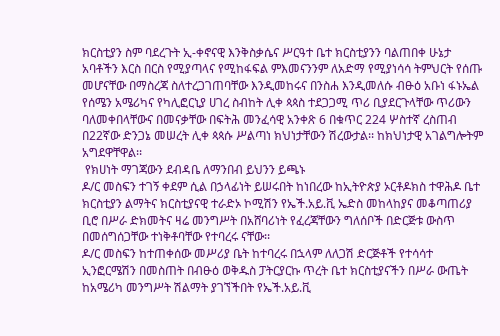ክርስቲያን ስም ባደረጉት ኢ-ቀኖናዊ እንቅስቃሴና ሥርዓተ ቤተ ክርስቲያንን ባልጠበቀ ሁኔታ አባቶችን እርስ በርስ የሚያጣላና የሚከፋፍል ምእመናንንም ለአድማ የሚያነሳሳ ትምህርት የሰጡ መሆናቸው በማስረጃ ስለተረጋገጠባቸው እንዲመከሩና በንስሐ እንዲመለሱ ብፁዕ አቡነ ፋኑኤል የሰሜን አሜሪካና የካሊፎርኒያ ሀገረ ስብከት ሊቀ ጳጳስ ተደጋጋሚ ጥሪ ቢያደርጉላቸው ጥሪውን ባለመቀበላቸውና በመናቃቸው በፍትሕ መንፈሳዊ አንቀጽ 6 በቁጥር 224 ሦስተኛ ረስጠብ በ22ኛው ድንጋኔ መሠረት ሊቀ ጳጳሱ ሥልጣነ ክህነታቸውን ሽረውታል፡፡ ከክህነታዊ አገልግሎትም አግደዋቸዋል፡፡
 የክሀነት ማገጃውን ደብዳቤ ለማንበብ ይህንን ይጫኑ
ዶ/ር መስፍን ተገኝ ቀደም ሲል በኃላፊነት ይሠሩበት ከነበረው ከኢትዮጵያ ኦርቶዶክስ ተዋሕዶ ቤተ ክርስቲያን ልማትና ክርስቲያናዊ ተራድኦ ኮሚሽን የኤች.አይ.ቪ ኤድስ መከላከያና መቆጣጠሪያ ቢሮ በሥራ ድክመትና ዛሬ መንግሥት በአሸባሪነት የፈረጃቸውን ግለሰቦች በድርጅቱ ውስጥ በመሰግሰጋቸው ተነቅቶባቸው የተባረሩ ናቸው፡፡
ዶ/ር መስፍን ከተጠቀሰው መሥሪያ ቤት ከተባረሩ በኋላም ለለጋሽ ድርጅቶች የተሳሳተ ኢንፎርሜሽን በመስጠት በብፁዕ ወቅዱስ ፓትርያርኩ ጥረት ቤተ ክርስቲያናችን በሥራ ውጤት ከአሜሪካ መንግሥት ሽልማት ያገኘችበት የኤች.አይ.ቪ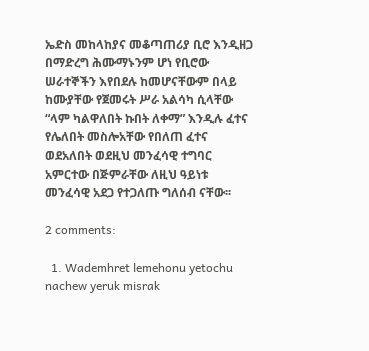ኤድስ መከላከያና መቆጣጠሪያ ቢሮ እንዲዘጋ በማድረግ ሕሙማኑንም ሆነ የቢሮው ሠራተኞችን እየበደሉ ከመሆናቸውም በላይ ከሙያቸው የጀመሩት ሥራ አልሳካ ሲላቸው “ላም ካልዋለበት ኩበት ለቀማ” እንዲሉ ፈተና የሌለበት መስሎአቸው የበለጠ ፈተና ወደአለበት ወደዚህ መንፈሳዊ ተግባር አምርተው በጅምራቸው ለዚህ ዓይነቱ መንፈሳዊ አደጋ የተጋለጡ ግለሰብ ናቸው፡፡

2 comments:

  1. Wademhret lemehonu yetochu nachew yeruk misrak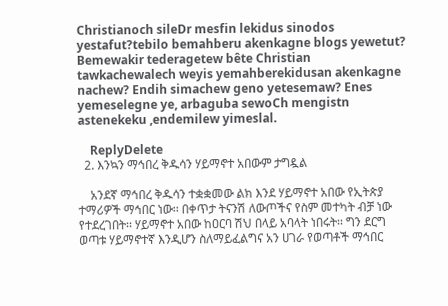Christianoch sileDr mesfin lekidus sinodos yestafut?tebilo bemahberu akenkagne blogs yewetut? Bemewakir tederagetew bête Christian tawkachewalech weyis yemahberekidusan akenkagne nachew? Endih simachew geno yetesemaw? Enes yemeselegne ye, arbaguba sewoCh mengistn astenekeku ,endemilew yimeslal.

    ReplyDelete
  2. እንኳን ማኅበረ ቅዱሳን ሃይማኖተ አበውም ታግዷል

    አንደኛ ማኅበረ ቅዱሳን ተቋቋመው ልክ እንደ ሃይማኖተ አበው የኢትጵያ ተማሪዎች ማኅበር ነው፡፡ በቀጥታ ትናንሽ ለውጦችና የስም መተካት ብቻ ነው የተደረገበት፡፡ ሃይማኖተ አበው ከዐርባ ሽህ በላይ አባላት ነበሩት፡፡ ግን ደርግ ወጣቱ ሃይማኖተኛ እንዲሆን ስለማይፈልግና አን ሀገራ የወጣቶች ማኅበር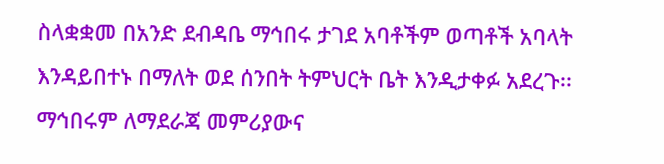ስላቋቋመ በአንድ ደብዳቤ ማኅበሩ ታገደ አባቶችም ወጣቶች አባላት እንዳይበተኑ በማለት ወደ ሰንበት ትምህርት ቤት እንዲታቀፉ አደረጉ፡፡ ማኅበሩም ለማደራጃ መምሪያውና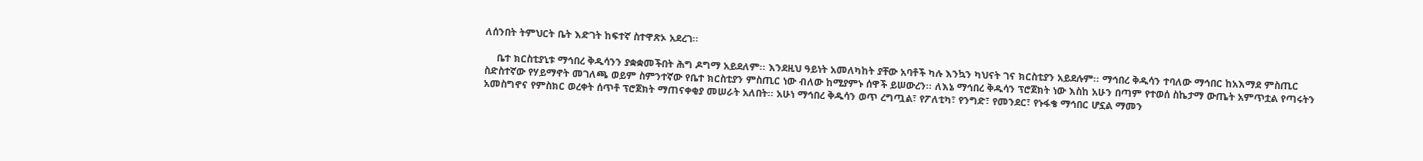ለሰንበት ትምህርት ቤት እድገት ከፍተኛ ስተዋጽኦ አደረገ፡፡

    ቤተ ክርስቲያኒቱ ማኅበረ ቅዱሳንን ያቋቋመችበት ሕግ ዶግማ አይደለም፡፡ እንደዚህ ዓይነት አመለካከት ያቸው አባቶች ካሉ እንኳን ካህናት ገና ክርስቲያን አይደሉም፡፡ ማኅበረ ቅዱሳን ተባለው ማኅበር ከአእማደ ምስጢር ስድስተኛው የሃይማኖት መገለጫ ወይም ስምንተኛው የቤተ ክርስቲያን ምስጢር ነው ብለው ከሚያምኑ ሰዋች ይሠውረን፡፡ ለእኔ ማኅበረ ቅዱሳን ፕሮጀክት ነው እስከ አሁን በጣም የተወሰ ስኬታማ ውጤት አምጥቷል የጣሩትን አመስግኖና የምስክር ወረቀት ሰጥቶ ፕሮጀክት ማጠናቀቂያ መሠራት አለበት፡፡ አሁነ ማኅበረ ቅዱሳን ወጥ ረግጧል፣ የፖለቲካ፣ የንግድ፣ የመንደር፣ የኑፋቄ ማኅበር ሆኗል ማመን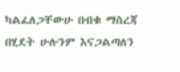ካልፈለጋቸውሁ በብቁ ማስረጃ በሂደት ሁሉንም እናጋልጣለን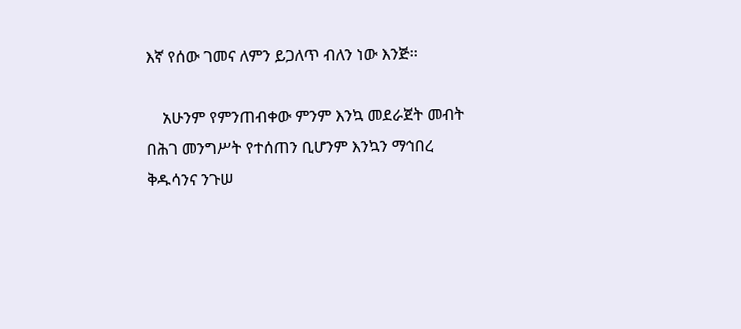እኛ የሰው ገመና ለምን ይጋለጥ ብለን ነው እንጅ፡፡

    አሁንም የምንጠብቀው ምንም እንኳ መደራጀት መብት በሕገ መንግሥት የተሰጠን ቢሆንም እንኳን ማኅበረ ቅዱሳንና ንጉሠ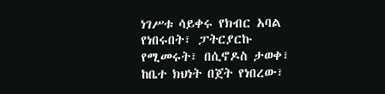ነገሥቱ ሳይቀሩ የክብር አባል የነበሩበት፣ ፓትርያርኩ የሚመሩት፣ በሲኖዶስ ታወቀ፣ ከቤተ ክህነት በጀት የነበረው፣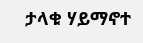ታላቁ ሃይማኖተ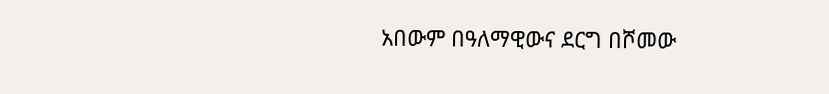አበውም በዓለማዊውና ደርግ በሾመው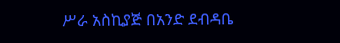ሥራ አስኪያጅ በአንድ ደብዳቤ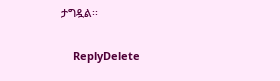ታግዷል፡፡

    ReplyDelete